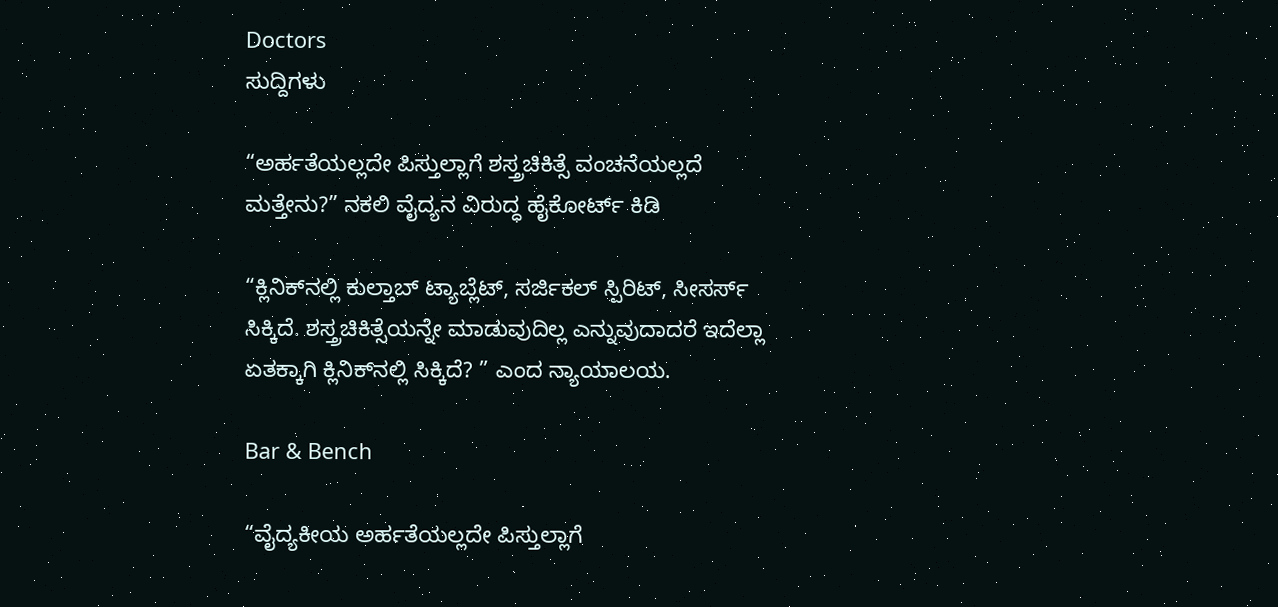Doctors
ಸುದ್ದಿಗಳು

“ಅರ್ಹತೆಯಲ್ಲದೇ ಪಿಸ್ತುಲ್ಲಾಗೆ ಶಸ್ತ್ರಚಿಕಿತ್ಸೆ ವಂಚನೆಯಲ್ಲದೆ ಮತ್ತೇನು?” ನಕಲಿ ವೈದ್ಯನ ವಿರುದ್ಧ ಹೈಕೋರ್ಟ್‌ ಕಿಡಿ

“ಕ್ಲಿನಿಕ್‌ನಲ್ಲಿ ಕುಲ್ತಾಬ್‌ ಟ್ಯಾಬ್ಲೆಟ್‌, ಸರ್ಜಿಕಲ್‌ ಸ್ಪಿರಿಟ್‌, ಸೀಸರ್ಸ್‌ ಸಿಕ್ಕಿದೆ. ಶಸ್ತ್ರಚಿಕಿತ್ಸೆಯನ್ನೇ ಮಾಡುವುದಿಲ್ಲ ಎನ್ನುವುದಾದರೆ ಇದೆಲ್ಲಾ ಏತಕ್ಕಾಗಿ ಕ್ಲಿನಿಕ್‌ನಲ್ಲಿ ಸಿಕ್ಕಿದೆ? ” ಎಂದ ನ್ಯಾಯಾಲಯ.

Bar & Bench

“ವೈದ್ಯಕೀಯ ಅರ್ಹತೆಯಲ್ಲದೇ ಪಿಸ್ತುಲ್ಲಾಗೆ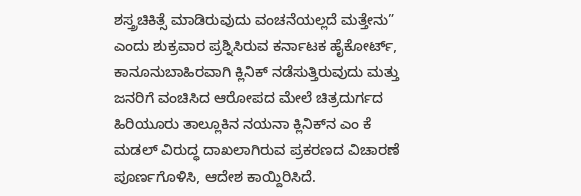ಶಸ್ತ್ರಚಿಕಿತ್ಸೆ ಮಾಡಿರುವುದು ವಂಚನೆಯಲ್ಲದೆ ಮತ್ತೇನು” ಎಂದು ಶುಕ್ರವಾರ ಪ್ರಶ್ನಿಸಿರುವ ಕರ್ನಾಟಕ ಹೈಕೋರ್ಟ್‌, ಕಾನೂನುಬಾಹಿರವಾಗಿ ಕ್ಲಿನಿಕ್‌ ನಡೆಸುತ್ತಿರುವುದು ಮತ್ತು ಜನರಿಗೆ ವಂಚಿಸಿದ ಆರೋಪದ ಮೇಲೆ ಚಿತ್ರದುರ್ಗದ ಹಿರಿಯೂರು ತಾಲ್ಲೂಕಿನ ನಯನಾ ಕ್ಲಿನಿಕ್‌ನ ಎಂ ಕೆ ಮಡಲ್‌ ವಿರುದ್ಧ ದಾಖಲಾಗಿರುವ ಪ್ರಕರಣದ ವಿಚಾರಣೆ ಪೂರ್ಣಗೊಳಿಸಿ, ಆದೇಶ ಕಾಯ್ದಿರಿಸಿದೆ.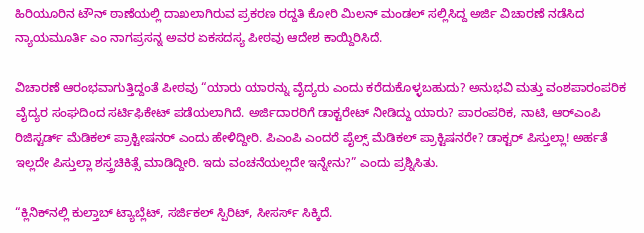ಹಿರಿಯೂರಿನ ಟೌನ್‌ ಠಾಣೆಯಲ್ಲಿ ದಾಖಲಾಗಿರುವ ಪ್ರಕರಣ ರದ್ದತಿ ಕೋರಿ ಮಿಲನ್‌ ಮಂಡಲ್‌ ಸಲ್ಲಿಸಿದ್ದ ಅರ್ಜಿ ವಿಚಾರಣೆ ನಡೆಸಿದ ನ್ಯಾಯಮೂರ್ತಿ ಎಂ ನಾಗಪ್ರಸನ್ನ ಅವರ ಏಕಸದಸ್ಯ ಪೀಠವು ಆದೇಶ ಕಾಯ್ದಿರಿಸಿದೆ.

ವಿಚಾರಣೆ ಆರಂಭವಾಗುತ್ತಿದ್ದಂತೆ ಪೀಠವು “ಯಾರು ಯಾರನ್ನು ವೈದ್ಯರು ಎಂದು ಕರೆದುಕೊಳ್ಳಬಹುದು? ಅನುಭವಿ ಮತ್ತು ವಂಶಪಾರಂಪರಿಕ ವೈದ್ಯರ ಸಂಘದಿಂದ ಸರ್ಟಿಫಿಕೇಟ್‌ ಪಡೆಯಲಾಗಿದೆ. ಅರ್ಜಿದಾರರಿಗೆ ಡಾಕ್ಟರೇಟ್‌ ನೀಡಿದ್ದು ಯಾರು? ಪಾರಂಪರಿಕ, ನಾಟಿ, ಆರ್‌ಎಂಪಿ ರಿಜಿಸ್ಟರ್ಡ್‌ ಮೆಡಿಕಲ್‌ ಪ್ರಾಕ್ಟೀಷನರ್‌ ಎಂದು ಹೇಳಿದ್ದೀರಿ. ಪಿಎಂಪಿ ಎಂದರೆ ಪೈಲ್ಸ್‌ ಮೆಡಿಕಲ್‌ ಪ್ರಾಕ್ಟಿಷನರೇ? ಡಾಕ್ಟರ್‌ ಪಿಸ್ತುಲ್ಲಾ! ಅರ್ಹತೆ ಇಲ್ಲದೇ ಪಿಸ್ತುಲ್ಲಾ ಶಸ್ತ್ರಚಿಕಿತ್ಸೆ ಮಾಡಿದ್ದೀರಿ. ಇದು ವಂಚನೆಯಲ್ಲದೇ ಇನ್ನೇನು?” ಎಂದು ಪ್ರಶ್ನಿಸಿತು.

“ಕ್ಲಿನಿಕ್‌ನಲ್ಲಿ ಕುಲ್ತಾಬ್‌ ಟ್ಯಾಬ್ಲೆಟ್‌, ಸರ್ಜಿಕಲ್‌ ಸ್ಪಿರಿಟ್‌, ಸೀಸರ್ಸ್‌ ಸಿಕ್ಕಿದೆ.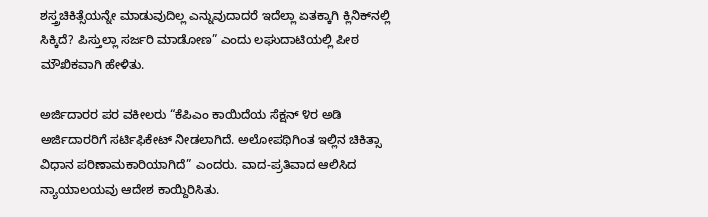ಶಸ್ತ್ರಚಿಕಿತ್ಸೆಯನ್ನೇ ಮಾಡುವುದಿಲ್ಲ ಎನ್ನುವುದಾದರೆ ಇದೆಲ್ಲಾ ಏತಕ್ಕಾಗಿ ಕ್ಲಿನಿಕ್‌ನಲ್ಲಿ ಸಿಕ್ಕಿದೆ? ಪಿಸ್ತುಲ್ಲಾ ಸರ್ಜರಿ ಮಾಡೋಣ” ಎಂದು ಲಘುದಾಟಿಯಲ್ಲಿ ಪೀಠ ಮೌಖಿಕವಾಗಿ ಹೇಳಿತು.

ಅರ್ಜಿದಾರರ ಪರ ವಕೀಲರು “ಕೆಪಿಎಂ ಕಾಯಿದೆಯ ಸೆಕ್ಷನ್‌ ೪ರ ಅಡಿ ಅರ್ಜಿದಾರರಿಗೆ ಸರ್ಟಿಫಿಕೇಟ್‌ ನೀಡಲಾಗಿದೆ. ಅಲೋಪಥಿಗಿಂತ ಇಲ್ಲಿನ ಚಿಕಿತ್ಸಾ ವಿಧಾನ ಪರಿಣಾಮಕಾರಿಯಾಗಿದೆ” ಎಂದರು. ವಾದ-ಪ್ರತಿವಾದ ಆಲಿಸಿದ ನ್ಯಾಯಾಲಯವು ಆದೇಶ ಕಾಯ್ದಿರಿಸಿತು.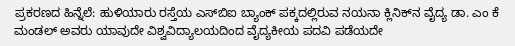ಪ್ರಕರಣದ ಹಿನ್ನೆಲೆ: ಹುಳಿಯಾರು ರಸ್ತೆಯ ಎಸ್‌ಬಿಐ ಬ್ಯಾಂಕ್‌ ಪಕ್ಕದಲ್ಲಿರುವ ನಯನಾ ಕ್ಲಿನಿಕ್‌ನ ವೈದ್ಯ ಡಾ. ಎಂ ಕೆ ಮಂಡಲ್‌ ಅವರು ಯಾವುದೇ ವಿಶ್ವವಿದ್ಯಾಲಯದಿಂದ ವೈದ್ಯಕೀಯ ಪದವಿ ಪಡೆಯದೇ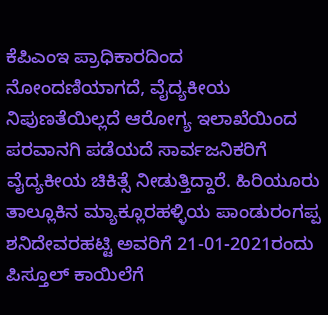ಕೆಪಿಎಂಇ ಪ್ರಾಧಿಕಾರದಿಂದ ನೋಂದಣಿಯಾಗದೆ, ವೈದ್ಯಕೀಯ ನಿಪುಣತೆಯಿಲ್ಲದೆ ಆರೋಗ್ಯ ಇಲಾಖೆಯಿಂದ ಪರವಾನಗಿ ಪಡೆಯದೆ ಸಾರ್ವಜನಿಕರಿಗೆ ವೈದ್ಯಕೀಯ ಚಿಕಿತ್ಸೆ ನೀಡುತ್ತಿದ್ದಾರೆ. ಹಿರಿಯೂರು ತಾಲ್ಲೂಕಿನ ಮ್ಯಾಕ್ಲೂರಹಳ್ಳಿಯ ಪಾಂಡುರಂಗಪ್ಪ ಶನಿದೇವರಹಟ್ಟಿ ಅವರಿಗೆ 21-01-2021ರಂದು ಪಿಸ್ತೂಲ್‌ ಕಾಯಿಲೆಗೆ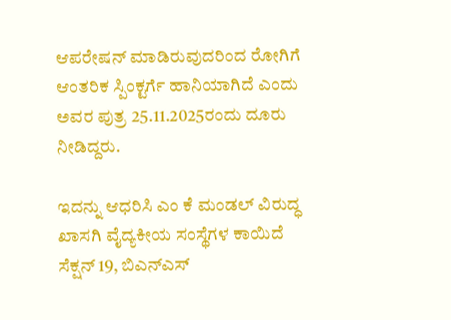ಆಪರೇಷನ್‌ ಮಾಡಿರುವುದರಿಂದ ರೋಗಿಗೆ ಆಂತರಿಕ ಸ್ಪಿಂಕ್ಟರ್ಗೆ ಹಾನಿಯಾಗಿದೆ ಎಂದು ಅವರ ಪುತ್ರ 25.11.2025ರಂದು ದೂರು ನೀಡಿದ್ದರು.

ಇದನ್ನು ಆಧರಿಸಿ ಎಂ ಕೆ ಮಂಡಲ್‌ ವಿರುದ್ಧ ಖಾಸಗಿ ವೈದ್ಯಕೀಯ ಸಂಸ್ಥೆಗಳ ಕಾಯಿದೆ ಸೆಕ್ಷನ್‌ 19, ಬಿಎನ್‌ಎಸ್‌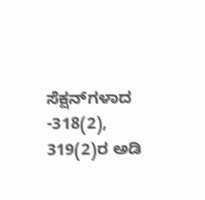ಸೆಕ್ಷನ್‌ಗಳಾದ -318(2), 319(2)ರ ಅಡಿ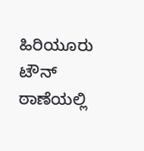ಹಿರಿಯೂರು ಟೌನ್‌ ಠಾಣೆಯಲ್ಲಿ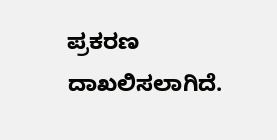ಪ್ರಕರಣ ದಾಖಲಿಸಲಾಗಿದೆ.